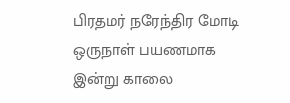பிரதமர் நரேந்திர மோடி ஒருநாள் பயணமாக இன்று காலை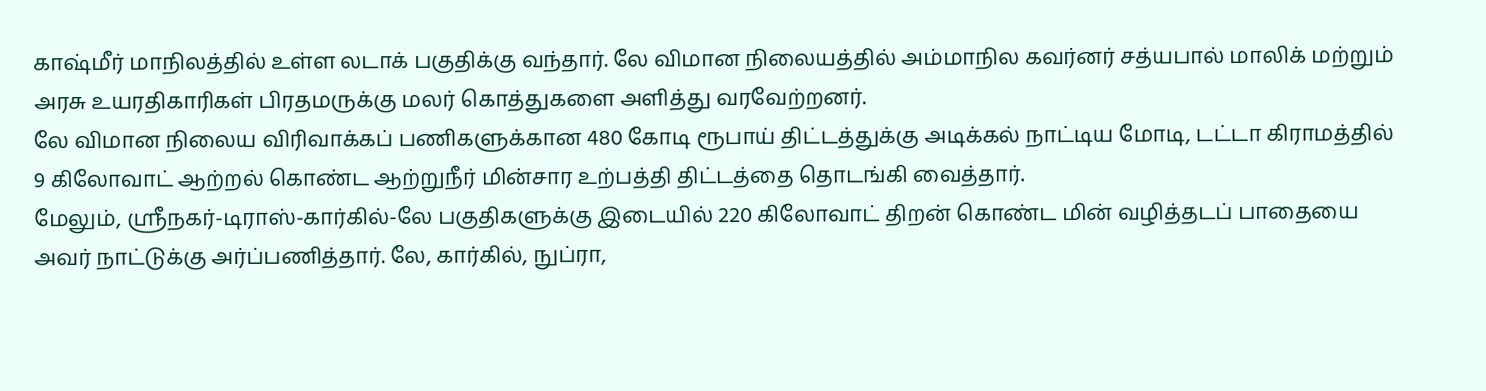காஷ்மீர் மாநிலத்தில் உள்ள லடாக் பகுதிக்கு வந்தார். லே விமான நிலையத்தில் அம்மாநில கவர்னர் சத்யபால் மாலிக் மற்றும் அரசு உயரதிகாரிகள் பிரதமருக்கு மலர் கொத்துகளை அளித்து வரவேற்றனர்.
லே விமான நிலைய விரிவாக்கப் பணிகளுக்கான 480 கோடி ரூபாய் திட்டத்துக்கு அடிக்கல் நாட்டிய மோடி, டட்டா கிராமத்தில் 9 கிலோவாட் ஆற்றல் கொண்ட ஆற்றுநீர் மின்சார உற்பத்தி திட்டத்தை தொடங்கி வைத்தார்.
மேலும், ஸ்ரீநகர்-டிராஸ்-கார்கில்-லே பகுதிகளுக்கு இடையில் 220 கிலோவாட் திறன் கொண்ட மின் வழித்தடப் பாதையை அவர் நாட்டுக்கு அர்ப்பணித்தார். லே, கார்கில், நுப்ரா,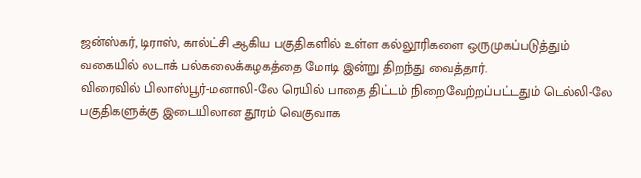ஜன்ஸ்கர், டிராஸ், கால்ட்சி ஆகிய பகுதிகளில் உள்ள கல்லூரிகளை ஒருமுகப்படுத்தும் வகையில் லடாக் பல்கலைக்கழகத்தை மோடி இன்று திறந்து வைத்தார்.
விரைவில் பிலாஸ்பூர்-மனாலி-லே ரெயில் பாதை திட்டம் நிறைவேற்றப்பட்டதும் டெல்லி-லே பகுதிகளுக்கு இடையிலான தூரம் வெகுவாக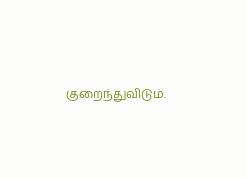குறைந்துவிடும்.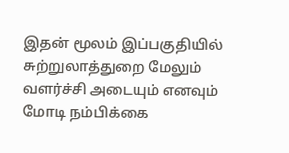இதன் மூலம் இப்பகுதியில் சுற்றுலாத்துறை மேலும் வளர்ச்சி அடையும் எனவும் மோடி நம்பிக்கை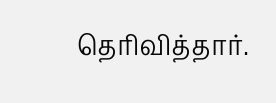தெரிவித்தார்.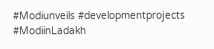#Modiunveils #developmentprojects #ModiinLadakh